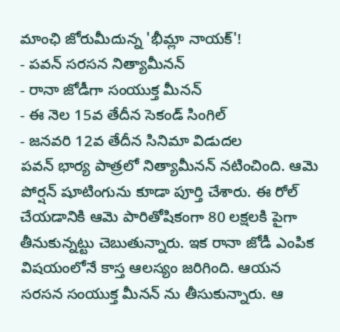మాంఛి జోరుమీదున్న 'భీమ్లా నాయక్'!
- పవన్ సరసన నిత్యామీనన్
- రానా జోడీగా సంయుక్త మీనన్
- ఈ నెల 15వ తేదీన సెకండ్ సింగిల్
- జనవరి 12వ తేదీన సినిమా విడుదల
పవన్ భార్య పాత్రలో నిత్యామీనన్ నటించింది. ఆమె పోర్షన్ షూటింగును కూడా పూర్తి చేశారు. ఈ రోల్ చేయడానికి ఆమె పారితోషికంగా 80 లక్షలకి పైగా తీనుకున్నట్టు చెబుతున్నారు. ఇక రానా జోడీ ఎంపిక విషయంలోనే కాస్త ఆలస్యం జరిగింది. ఆయన సరసన సంయుక్త మీనన్ ను తీసుకున్నారు. ఆ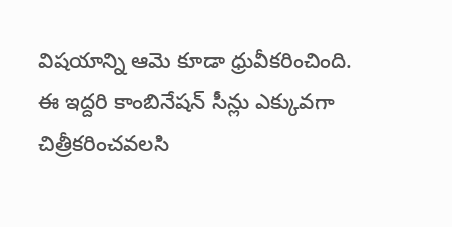విషయాన్ని ఆమె కూడా ధ్రువీకరించింది.
ఈ ఇద్దరి కాంబినేషన్ సీన్లు ఎక్కువగా చిత్రీకరించవలసి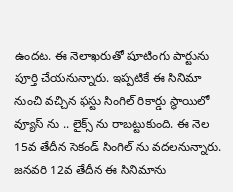ఉందట. ఈ నెలాఖరుతో షూటింగు పార్టును పూర్తి చేయనున్నారు. ఇప్పటికే ఈ సినిమా నుంచి వచ్చిన ఫస్టు సింగిల్ రికార్డు స్థాయిలో వ్యూస్ ను .. లైక్స్ ను రాబట్టుకుంది. ఈ నెల 15వ తేదీన సెకండ్ సింగిల్ ను వదలనున్నారు. జనవరి 12వ తేదీన ఈ సినిమాను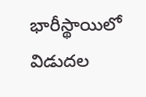భారీస్థాయిలో విడుదల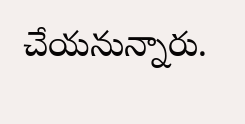చేయనున్నారు.